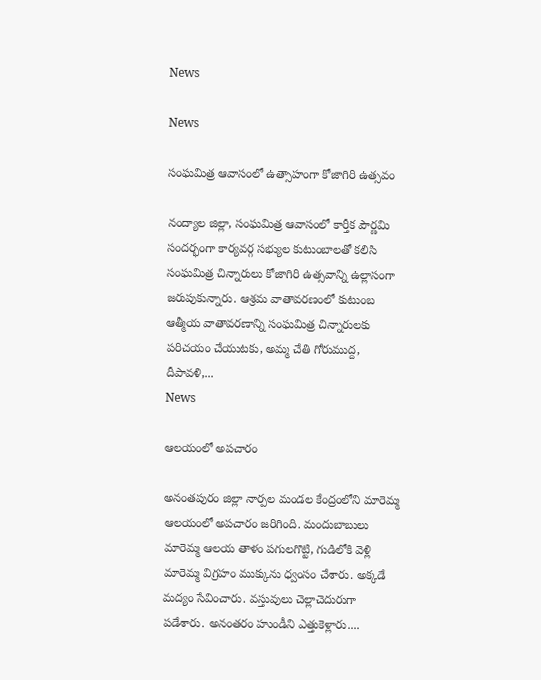News

News

సంఘమిత్ర ఆవాసంలో ఉత్సాహంగా కోజాగిరి ఉత్సవం

నంద్యాల జిల్లా, సంఘమిత్ర ఆవాసంలో కార్తీక పౌర్ణమి సందర్భంగా కార్యవర్గ సభ్యుల కుటుంబాలతో కలిసి సంఘమిత్ర చిన్నారులు కోజాగిరి ఉత్సవాన్ని ఉల్లాసంగా జరుపుకున్నారు‌. ఆశ్రమ వాతావరణంలో కుటుంబ ఆత్మీయ వాతావరణాన్ని సంఘమిత్ర చిన్నారులకు పరిచయం చేయుటకు, అమ్మ చేతి గోరుముద్ద, దీపావళి,...
News

ఆలయంలో అపచారం

అనంతపురం జిల్లా నార్పల మండల కేంద్రంలోని మారెమ్మ ఆలయంలో అపచారం జరిగింది. మందుబాబులు మారెమ్మ ఆలయ తాళం పగులగొట్టి, గుడిలోకి వెళ్లి మారెమ్మ విగ్రహం ముక్కును ధ్వంసం చేశారు. అక్కడే మద్యం సేవించారు. వస్తువులు చెల్లాచెదురుగా పడేశారు. అనంతరం హుండీని ఎత్తుకెళ్లారు....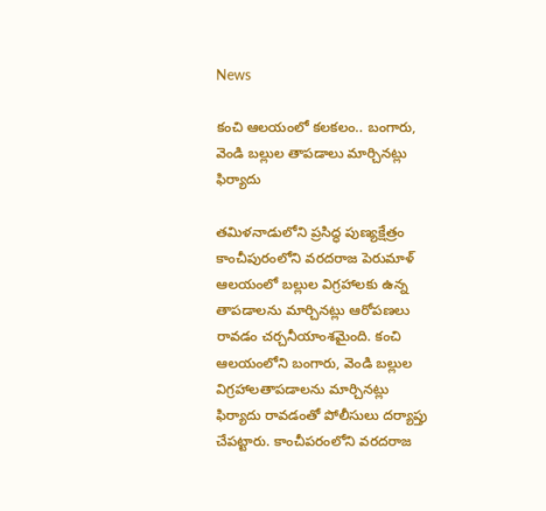News

కంచి ఆలయంలో కలకలం.. బంగారు, వెండి బల్లుల తాపడాలు మార్చినట్లు ఫిర్యాదు

తమిళనాడులోని ప్రసిద్ధ పుణ్యక్షేత్రం కాంచీపురంలోని వరదరాజ పెరుమాళ్‌ ఆలయంలో బల్లుల విగ్రహాలకు ఉన్న తాపడాలను మార్చినట్లు ఆరోపణలు రావడం చర్చనీయాంశమైంది. కంచి ఆలయంలోని బంగారు, వెండి బల్లుల విగ్రహాలతాపడాలను మార్చినట్లు ఫిర్యాదు రావడంతో పోలీసులు దర్యాప్తు చేపట్టారు. కాంచీపరంలోని వరదరాజ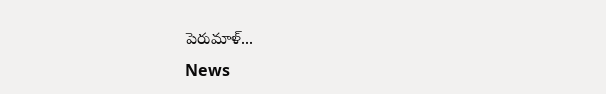పెరుమాళ్‌...
News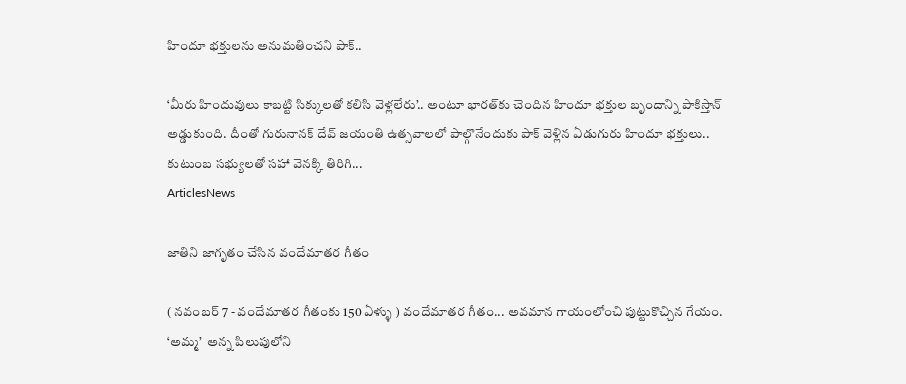హిందూ భక్తులను అనుమతించని పాక్‌..

‘మీరు హిందువులు కాబట్టి సిక్కులతో కలిసి వెళ్లలేరు’.. అంటూ భారత్‌కు చెందిన హిందూ భక్తుల బృందాన్ని పాకిస్తాన్‌ అడ్డుకుంది. దీంతో గురునానక్‌ దేవ్‌ జయంతి ఉత్సవాలలో పాల్గొనేందుకు పాక్‌ వెళ్లిన ఏడుగురు హిందూ భక్తులు.. కుటుంబ సభ్యులతో సహా వెనక్కి తిరిగి...
ArticlesNews

జాతిని జాగృతం చేసిన వందేమాతర గీతం

( నవంబర్ 7 - వందేమాతర గీతంకు 150 ఏళ్ళు ) వందేమాతర గీతం... అవమాన గాయంలోంచి పుట్టుకొచ్చిన గేయం. ‘అమ్మ’  అన్న పిలుపులోని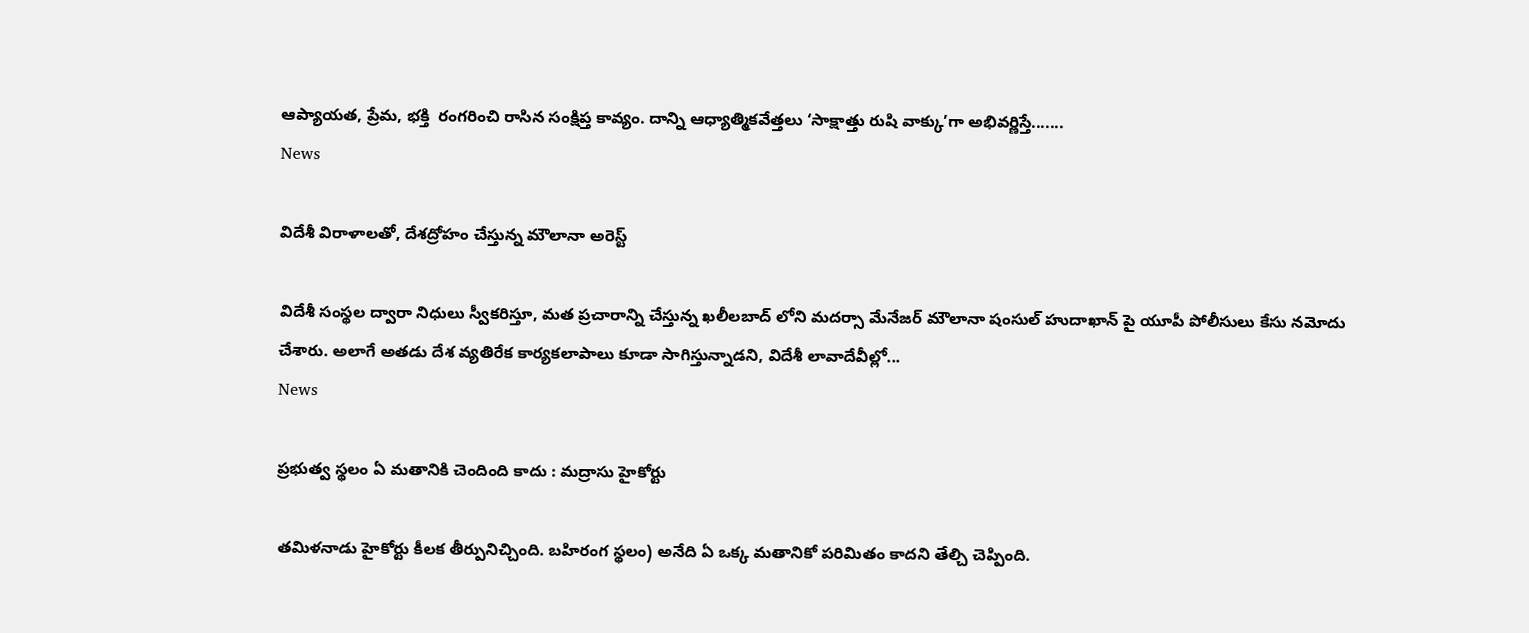ఆప్యాయత, ప్రేమ, భక్తి  రంగరించి రాసిన సంక్షిప్త కావ్యం. దాన్ని ఆధ్యాత్మికవేత్తలు ‘సాక్షాత్తు రుషి వాక్కు’గా అభివర్ణిస్తే.......
News

విదేశీ విరాళాలతో, దేశద్రోహం చేస్తున్న మౌలానా అరెస్ట్

విదేశీ సంస్థల ద్వారా నిధులు స్వీకరిస్తూ, మత ప్రచారాన్ని చేస్తున్న ఖలీలబాద్ లోని మదర్సా మేనేజర్ మౌలానా షంసుల్ హుదాఖాన్ పై యూపీ పోలీసులు కేసు నమోదు చేశారు. అలాగే అతడు దేశ వ్యతిరేక కార్యకలాపాలు కూడా సాగిస్తున్నాడని, విదేశీ లావాదేవీల్లో...
News

ప్రభుత్వ స్థలం ఏ మతానికి చెందింది కాదు : మద్రాసు హైకోర్టు

తమిళనాడు హైకోర్టు కీలక తీర్పునిచ్చింది. బహిరంగ స్థలం) అనేది ఏ ఒక్క మతానికో పరిమితం కాదని తేల్చి చెప్పింది.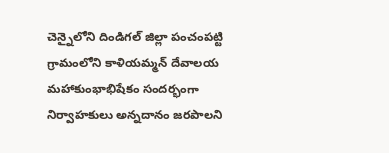చెన్నైలోని దిండిగల్ జిల్లా పంచంపట్టి గ్రామంలోని కాళియమ్మన్ దేవాలయ మహాకుంభాభిషేకం సందర్భంగా నిర్వాహకులు అన్నదానం జరపాలని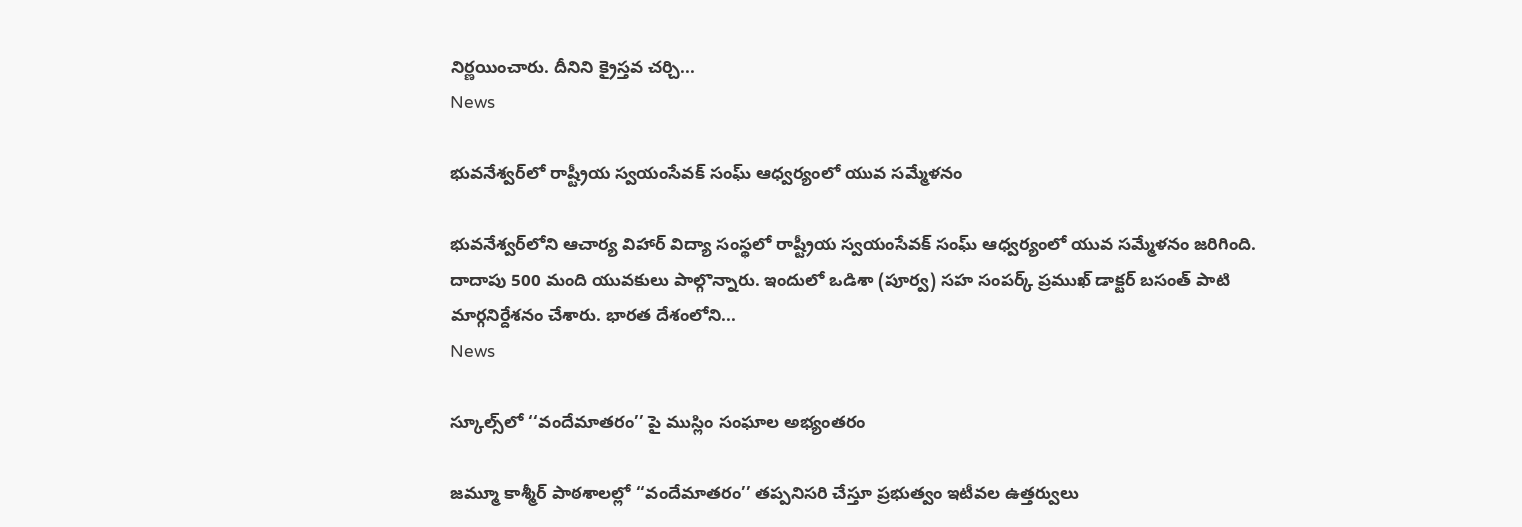నిర్ణయించారు. దీనిని క్రైస్తవ చర్చి...
News

భువనేశ్వర్‌లో రాష్ట్రీయ స్వయంసేవక్ సంఘ్ ఆధ్వర్యంలో యువ సమ్మేళనం

భువనేశ్వర్‌లోని ఆచార్య విహార్ విద్యా సంస్థలో రాష్ట్రీయ స్వయంసేవక్ సంఘ్ ఆధ్వర్యంలో యువ సమ్మేళనం జరిగింది. దాదాపు 500 మంది యువకులు పాల్గొన్నారు. ఇందులో ఒడిశా (పూర్వ) సహ సంపర్క్ ప్రముఖ్ డాక్టర్ బసంత్ పాటి మార్గనిర్దేశనం చేశారు. భారత దేశంలోని...
News

స్కూల్స్‌లో ‘‘వందేమాతరం’’ పై ముస్లిం సంఘాల అభ్యంతరం

జమ్మూ కాశ్మీర్ పాఠశాలల్లో ‘‘వందేమాతరం’’ తప్పనిసరి చేస్తూ ప్రభుత్వం ఇటీవల ఉత్తర్వులు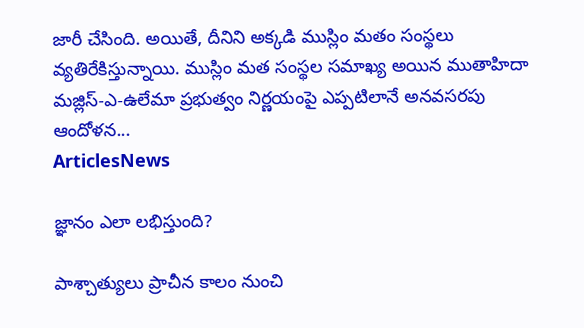జారీ చేసింది. అయితే, దీనిని అక్కడి ముస్లిం మతం సంస్థలు వ్యతిరేకిస్తున్నాయి. ముస్లిం మత సంస్థల సమాఖ్య అయిన ముతాహిదా మజ్లిస్-ఎ-ఉలేమా ప్రభుత్వం నిర్ణయంపై ఎప్పటిలానే అనవసరపు ఆందోళన...
ArticlesNews

జ్ఞానం ఎలా లభిస్తుంది?

పాశ్చాత్యులు ప్రాచీన కాలం నుంచి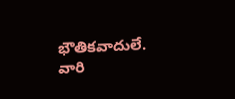భౌతికవాదులే. వారి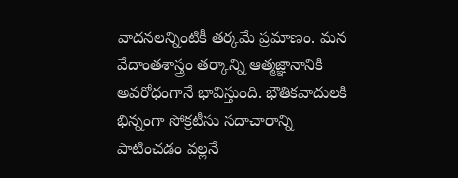వాదనలన్నింటికీ తర్కమే ప్రమాణం. మన వేదాంతశాస్త్రం తర్కాన్ని ఆత్మజ్ఞానానికి అవరోధంగానే భావిస్తుంది. భౌతికవాదులకి భిన్నంగా సోక్రటీసు సదాచారాన్ని పాటించడం వల్లనే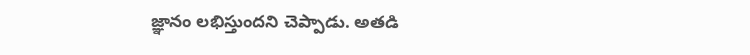జ్ఞానం లభిస్తుందని చెప్పాడు. అతడి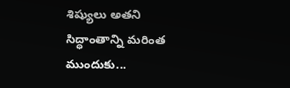శిష్యులు అతని సిద్ధాంతాన్ని మరింత ముందుకు...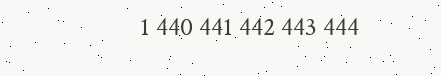1 440 441 442 443 444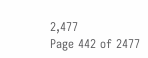2,477
Page 442 of 2477